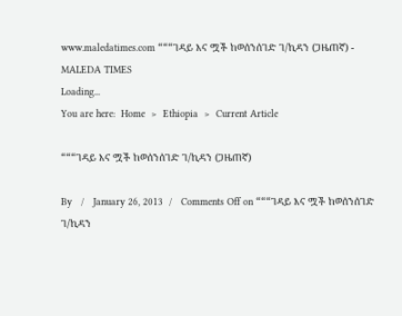www.maledatimes.com “““ገዳይ እና ሟች ከወሰንሰገድ ገ/ኪዳን (ጋዜጠኛ) - MALEDA TIMES
Loading...
You are here:  Home  >  Ethiopia  >  Current Article

“““ገዳይ እና ሟች ከወሰንሰገድ ገ/ኪዳን (ጋዜጠኛ)

By   /   January 26, 2013  /   Comments Off on “““ገዳይ እና ሟች ከወሰንሰገድ ገ/ኪዳን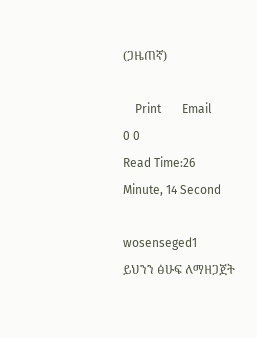(ጋዜጠኛ)

    Print       Email
0 0
Read Time:26 Minute, 14 Second

wosenseged1
ይህንን ፅሁፍ ለማዘጋጀት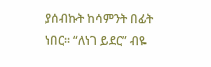ያሰብኩት ከሳምንት በፊት ነበር፡፡ “ለነገ ይደር” ብዬ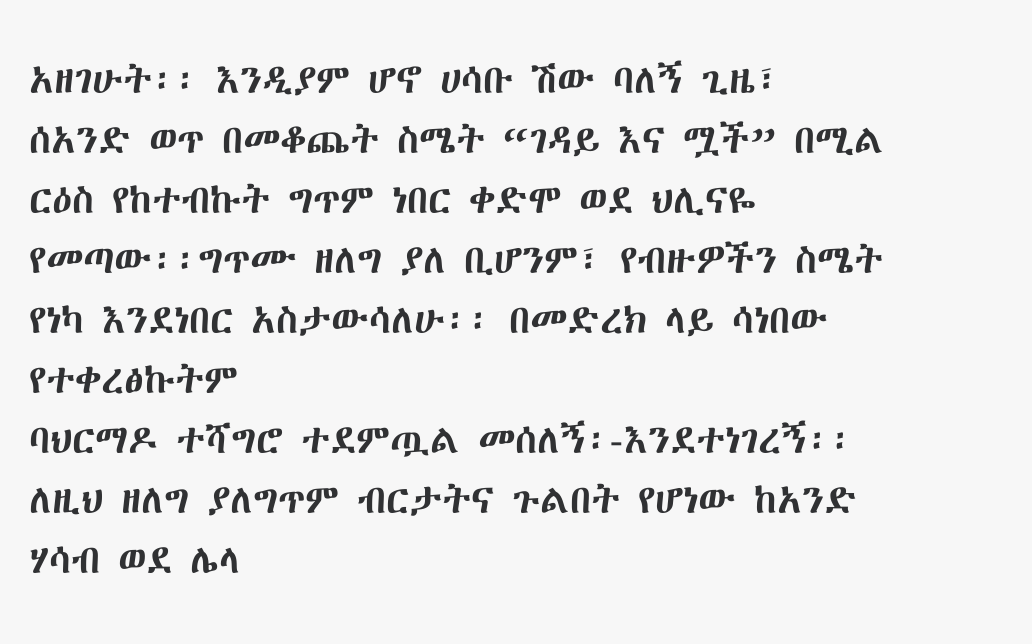አዘገሁት፡፡ እንዲያም ሆኖ ሀሳቡ ሽው ባለኝ ጊዜ፣ ሰአንድ ወጥ በመቆጨት ስሜት “ገዳይ እና ሟች” በሚል ርዕስ የከተብኩት ግጥም ነበር ቀድሞ ወደ ህሊናዬ የመጣው፡፡ግጥሙ ዘለግ ያለ ቢሆንም፣ የብዙዎችን ስሜት የነካ እንደነበር አስታውሳለሁ፡፡ በመድረክ ላይ ሳነበው የተቀረፅኩትም
ባህርማዶ ተሻግሮ ተደምጧል መሰለኝ፡-እንደተነገረኝ፡፡ ለዚህ ዘለግ ያለግጥም ብርታትና ጉልበት የሆነው ከአንድ ሃሳብ ወደ ሌላ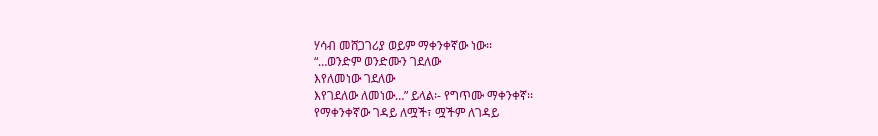ሃሳብ መሸጋገሪያ ወይም ማቀንቀኛው ነው፡፡
“…ወንድም ወንድሙን ገደለው
እየለመነው ገደለው
እየገደለው ለመነው…” ይላል፡- የግጥሙ ማቀንቀኛ፡፡
የማቀንቀኛው ገዳይ ለሟች፣ ሟችም ለገዳይ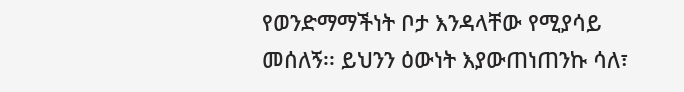የወንድማማችነት ቦታ እንዳላቸው የሚያሳይ መሰለኝ፡፡ ይህንን ዕውነት እያውጠነጠንኩ ሳለ፣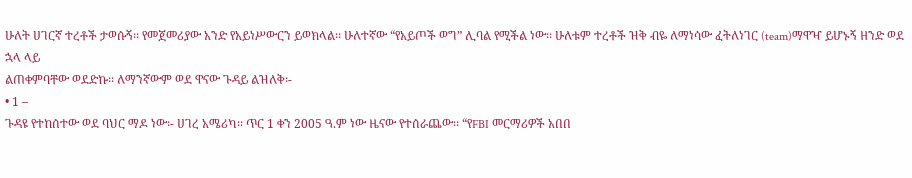ሁለት ሀገርኛ ተረቶች ታወሱኝ፡፡ የመጀመሪያው አንድ የአይነሥውርን ይወክላል፡፡ ሁለተኛው “የአይጦች ወግ” ሊባል የሚችል ነው፡፡ ሁለቱም ተረቶች ዝቅ ብዬ ለማነሳው ፈትለነገር (team)ማዋዣ ይሆኑኝ ዘንድ ወደ ኋላ ላይ
ልጠቀምባቸው ወደድኩ፡፡ ለማንኛውም ወደ ዋናው ጉዳይ ልዝለቅ፡-
• 1 –
ጉዳዩ የተከሰተው ወደ ባህር ማዶ ነው፡- ሀገረ አሜሪካ፡፡ ጥር 1 ቀን 2005 ዓ.ም ነው ዜናው የተሰራጨው፡፡ “የFBI መርማሪዎች አበበ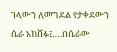ገላውን ለመግደል የታቀደውን ሴራ አከሸፉ፤….በሴራው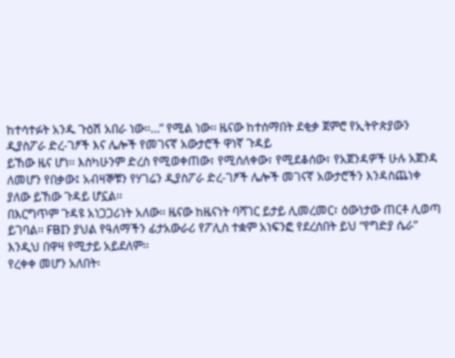ከተሳተፉት አንዱ ጉዕሽ አበራ ነው፡፡…” የሚል ነው፡፡ ዜናው ከተሰማበት ደቂቃ ጀምሮ የኢትዮጵያውን ዲያስፖራ ድረ-ገፆች እና ሌሎች የመገናኛ አውታሮች ዋነኛ ጉዳይ
ይኸው ዜና ሆነ፡፡ እስካሁንም ድረስ የሚወቀጠው፣ የሚሰለቀው፣ የሚደቆሰው፣ የአጀንዳዎች ሁሉ አጀንዳ ለመሆን የበቃው፤ አብዛኞቹን የሃገሬን ዲያስፖራ ድረ-ገፆች ሌሎች መገናኛ አውታሮችን እንዳስጨነቀ ያለው ይኸው ጉዳይ ሆኗል፡፡
በእርግጥም ጉዳዩ አነጋጋሪነት አለው፡፡ ዜናው ከዜናነት ባሻገር ይታይ ሊመረመር፣ ዕውነታው ጠርቶ ሊወጣ ይገባል፡፡ FBIን ያህል የዓለማችን ፊታአውራሪ የፖሊስ ተቋም አነፍንፎ የደረሰበት ይህ “የግድያ ሴራ” እንዲህ በዋዛ የሚታይ አይደለም፡፡
የረቀቀ መሆን አለበት፡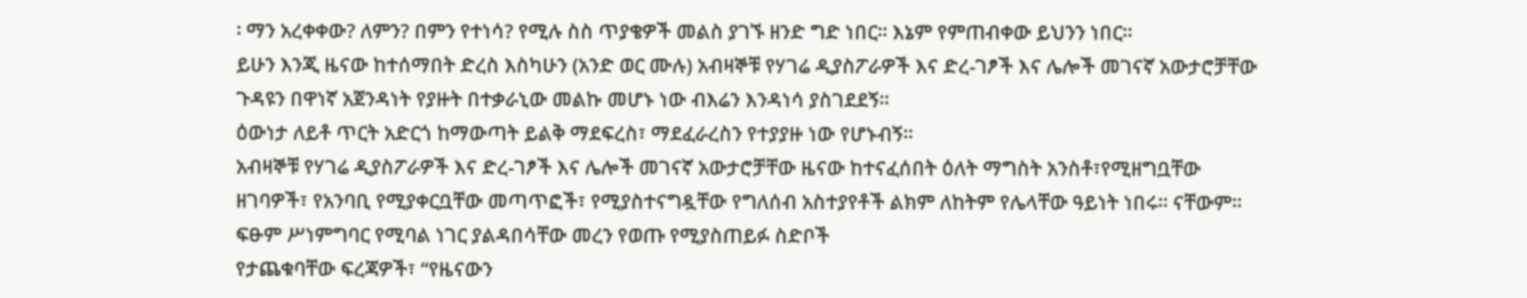፡ ማን አረቀቀው? ለምን? በምን የተነሳ? የሚሉ ስስ ጥያቄዎች መልስ ያገኙ ዘንድ ግድ ነበር፡፡ እኔም የምጠብቀው ይህንን ነበር፡፡
ይሁን እንጂ ዜናው ከተሰማበት ድረስ እስካሁን (አንድ ወር ሙሉ) አብዛኞቹ የሃገሬ ዲያስፖራዎች እና ድረ-ገፆች እና ሌሎች መገናኛ አውታሮቻቸው ጉዳዩን በዋነኛ አጀንዳነት የያዙት በተቃራኒው መልኩ መሆኑ ነው ብእሬን እንዳነሳ ያስገደደኝ፡፡
ዕውነታ ለይቶ ጥርት አድርጎ ከማውጣት ይልቅ ማደፍረስ፣ ማደፈራረስን የተያያዙ ነው የሆኑብኝ፡፡
አብዛኞቹ የሃገሬ ዲያስፖራዎች እና ድረ-ገፆች እና ሌሎች መገናኛ አውታሮቻቸው ዜናው ከተናፈሰበት ዕለት ማግስት አንስቶ፣የሚዘግቧቸው ዘገባዎች፣ የአንባቢ የሚያቀርቧቸው መጣጥፎች፣ የሚያስተናግዷቸው የግለሰብ አስተያየቶች ልክም ለከትም የሌላቸው ዓይነት ነበሩ፡፡ ናቸውም፡፡ ፍፁም ሥነምግባር የሚባል ነገር ያልዳበሳቸው መረን የወጡ የሚያስጠይፉ ስድቦች
የታጨቁባቸው ፍረጃዎች፣ “የዜናውን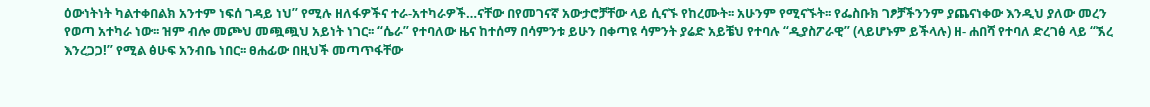ዕውነትነት ካልተቀበልክ አንተም ነፍሰ ገዳይ ነህ” የሚሉ ዘለፋዎችና ተራ-አተካራዎች…ናቸው በየመገናኛ አውታሮቻቸው ላይ ሲናኙ የከረሙት፡፡ አሁንም የሚናኙት፡፡ የፌስቡክ ገፆቻችንንም ያጨናነቀው እንዲህ ያለው መረን የወጣ አተካራ ነው፡፡ ዝም ብሎ መጮህ መጯጯህ አይነት ነገር፡፡ “ሴራ” የተባለው ዜና ከተሰማ በሳምንቱ ይሁን በቀጣዩ ሳምንት ያሬድ አይቼህ የተባሉ “ዲያስፖራዊ” (ላይሆኑም ይችላሉ) ዘ- ሐበሻ የተባለ ድረገፅ ላይ “ኧረ እንረጋጋ!” የሚል ፅሁፍ አንብቤ ነበር፡፡ ፀሐፊው በዚህች መጣጥፋቸው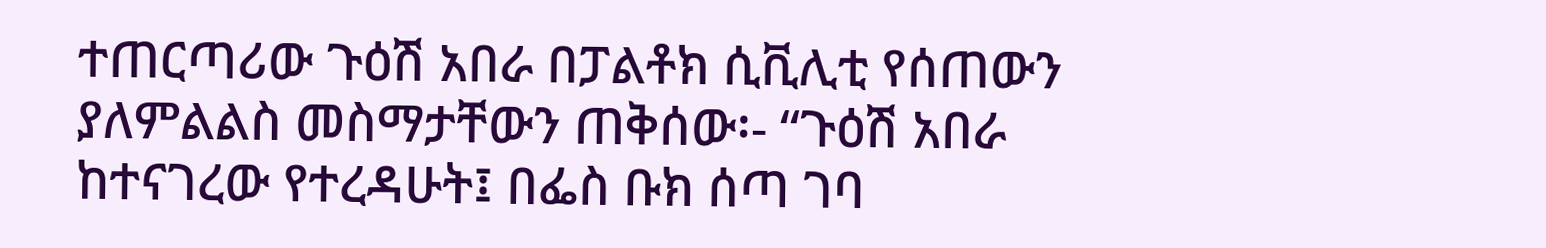ተጠርጣሪው ጉዕሽ አበራ በፓልቶክ ሲቪሊቲ የሰጠውን ያለምልልስ መስማታቸውን ጠቅሰው፡- “ጉዕሽ አበራ ከተናገረው የተረዳሁት፤ በፌስ ቡክ ሰጣ ገባ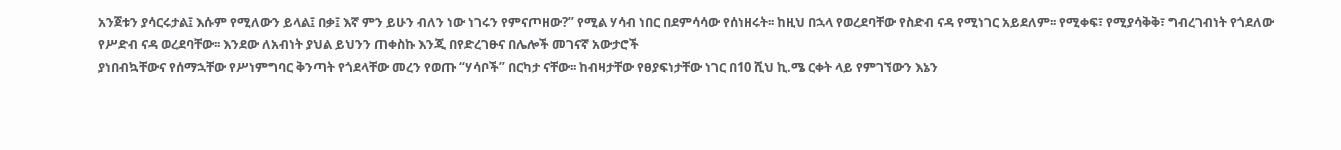አንጀቱን ያሳርሩታል፤ እሱም የሚለውን ይላል፤ በቃ፤ እኛ ምን ይሁን ብለን ነው ነገሩን የምናጦዘው?” የሚል ሃሳብ ነበር በደምሳሳው የሰነዘሩት፡፡ ከዚህ በኋላ የወረደባቸው የስድብ ናዳ የሚነገር አይደለም፡፡ የሚቀፍ፣ የሚያሳቅቅ፣ ግብረገብነት የጎደለው የሥድብ ናዳ ወረደባቸው፡፡ እንደው ለአብነት ያህል ይህንን ጠቀስኩ እንጂ በየድረገፁና በሌሎች መገናኛ አውታሮች
ያነበብኳቸውና የሰማኋቸው የሥነምግባር ቅንጣት የጎደላቸው መረን የወጡ “ሃሳቦች” በርካታ ናቸው፡፡ ከብዛታቸው የፀያፍነታቸው ነገር በ10 ሺህ ኪ.ሜ ርቀት ላይ የምገኘውን እኔን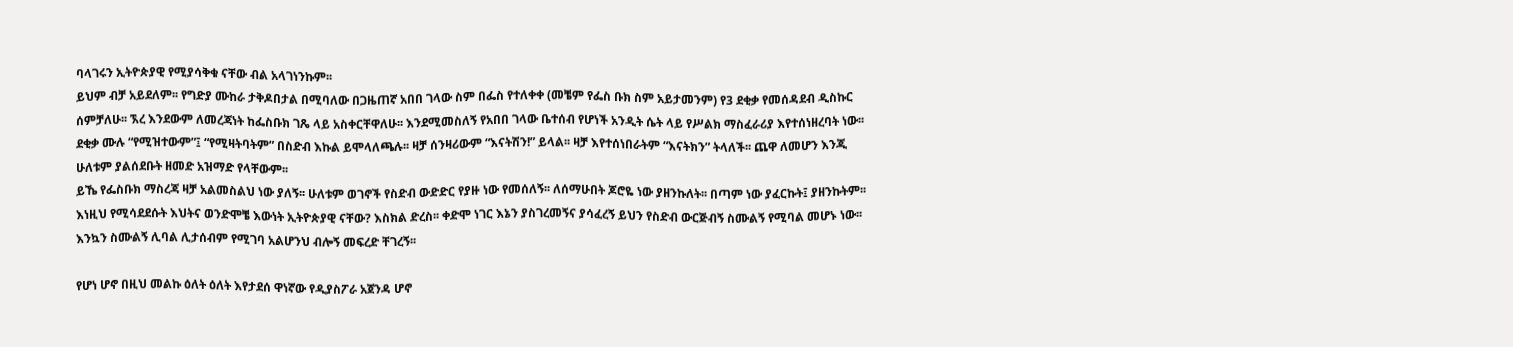ባላገሩን ኢትዮጵያዊ የሚያሳቅቁ ናቸው ብል አላገነንኩም፡፡
ይህም ብቻ አይደለም፡፡ የግድያ ሙከራ ታቅዶበታል በሚባለው በጋዜጠኛ አበበ ገላው ስም በፌስ የተለቀቀ (መቼም የፌስ ቡክ ስም አይታመንም) የ3 ደቂቃ የመሰዳደብ ዲስኩር ሰምቻለሁ፡፡ ኧረ እንደውም ለመረጃነት ከፌስቡክ ገጼ ላይ አስቀርቸዋለሁ፡፡ እንደሚመስለኝ የአበበ ገላው ቤተሰብ የሆነች አንዲት ሴት ላይ የሥልክ ማስፈራሪያ እየተሰነዘረባት ነው፡፡ ደቂቃ ሙሉ “የሚዝተውም”፤ “የሚዛትባትም” በስድብ እኩል ይሞላለጫሉ፡፡ ዛቻ ሰንዛሪውም “እናትሽን!” ይላል፡፡ ዛቻ እየተሰነበራትም “እናትክን” ትላለች፡፡ ጨዋ ለመሆን እንጂ ሁለቱም ያልሰደቡት ዘመድ አዝማድ የላቸውም፡፡
ይኼ የፌስቡክ ማስረጃ ዛቻ አልመስልህ ነው ያለኝ፡፡ ሁለቱም ወገኖች የስድብ ውድድር የያዙ ነው የመሰለኝ፡፡ ለሰማሁበት ጆሮዬ ነው ያዘንኩለት፡፡ በጣም ነው ያፈርኩት፤ ያዘንኩትም፡፡ እነዚህ የሚሳደደሱት እህትና ወንድሞቼ እውነት ኢትዮጵያዊ ናቸው? እስክል ድረስ፡፡ ቀድሞ ነገር እኔን ያስገረመኝና ያሳፈረኝ ይህን የስድብ ውርጅብኝ ስሙልኝ የሚባል መሆኑ ነው፡፡
እንኳን ስሙልኝ ሊባል ሊታሰብም የሚገባ አልሆንህ ብሎኝ መፍረድ ቸገረኝ፡፡

የሆነ ሆኖ በዚህ መልኩ ዕለት ዕለት እየታደሰ ዋነኛው የዲያስፖራ አጀንዳ ሆኖ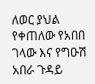ለወር ያህል የቀጠለው የአበበ ገላው እና የግዑሽ አበራ ጉዳይ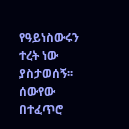የዓይነስውሩን ተረት ነው ያስታወሰኝ፡፡
ሰውየው በተፈጥሮ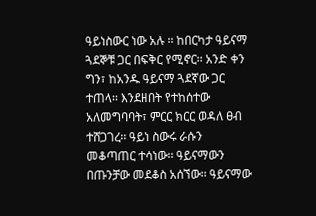ዓይነስውር ነው አሉ ፡፡ ከበርካታ ዓይናማ ጓደኞቹ ጋር በፍቅር የሚኖር፡፡ አንድ ቀን ግን፣ ከአንዱ ዓይናማ ጓደኛው ጋር ተጠላ፡፡ እንደዘበት የተከሰተው አለመግባባት፣ ምርር ክርር ወዳለ ፀብ ተሸጋገረ፡፡ ዓይነ ስውሩ ራሱን መቆጣጠር ተሳነው፡፡ ዓይናማውን በጡንቻው መደቆስ አሰኘው፡፡ ዓይናማው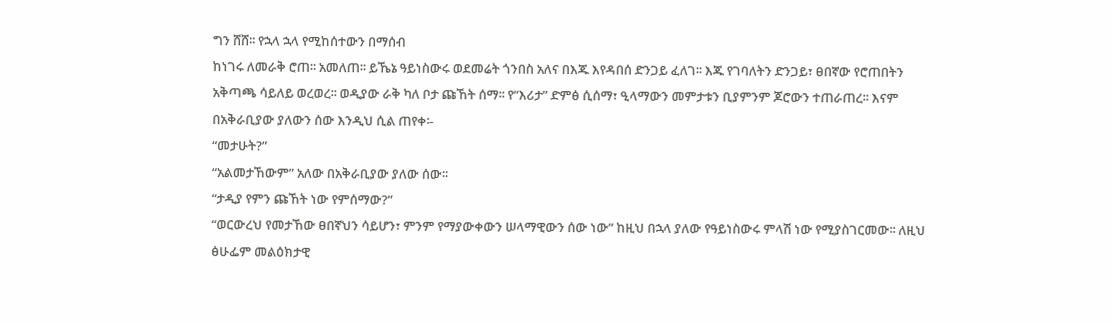ግን ሸሸ፡፡ የኋላ ኋላ የሚከሰተውን በማሰብ
ከነገሩ ለመራቅ ሮጠ፡፡ አመለጠ፡፡ ይኼኔ ዓይነስውሩ ወደመሬት ጎንበስ አለና በእጁ እየዳበሰ ድንጋይ ፈለገ፡፡ እጁ የገባለትን ድንጋይ፣ ፀበኛው የሮጠበትን አቅጣጫ ሳይለይ ወረወረ፡፡ ወዲያው ራቅ ካለ ቦታ ጩኸት ሰማ፡፡ የ“እሪታ” ድምፅ ሲሰማ፣ ዒላማውን መምታቱን ቢያምንም ጆሮውን ተጠራጠረ፡፡ እናም በአቅራቢያው ያለውን ሰው እንዲህ ሲል ጠየቀ፡-
“መታሁት?”
“አልመታኸውም” አለው በአቅራቢያው ያለው ሰው፡፡
“ታዲያ የምን ጩኸት ነው የምሰማው?”
“ወርውረህ የመታኸው ፀበኛህን ሳይሆን፣ ምንም የማያውቀውን ሠላማዊውን ሰው ነው” ከዚህ በኋላ ያለው የዓይነስውሩ ምላሽ ነው የሚያስገርመው፡፡ ለዚህ ፅሁፌም መልዕክታዊ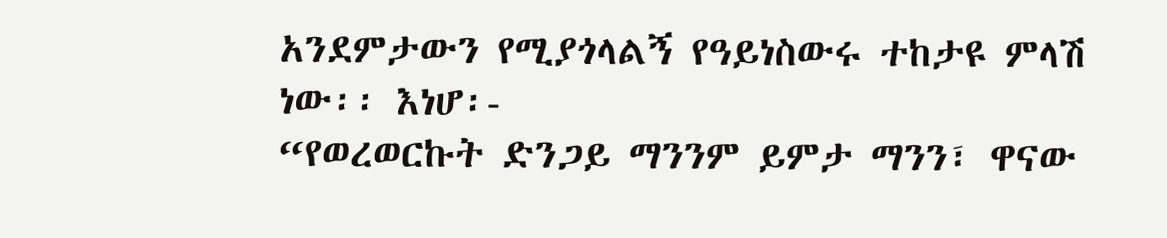አንደምታውን የሚያጎላልኝ የዓይነስውሩ ተከታዩ ምላሽ ነው፡፡ እነሆ፡-
“የወረወርኩት ድንጋይ ማንንም ይምታ ማንን፣ ዋናው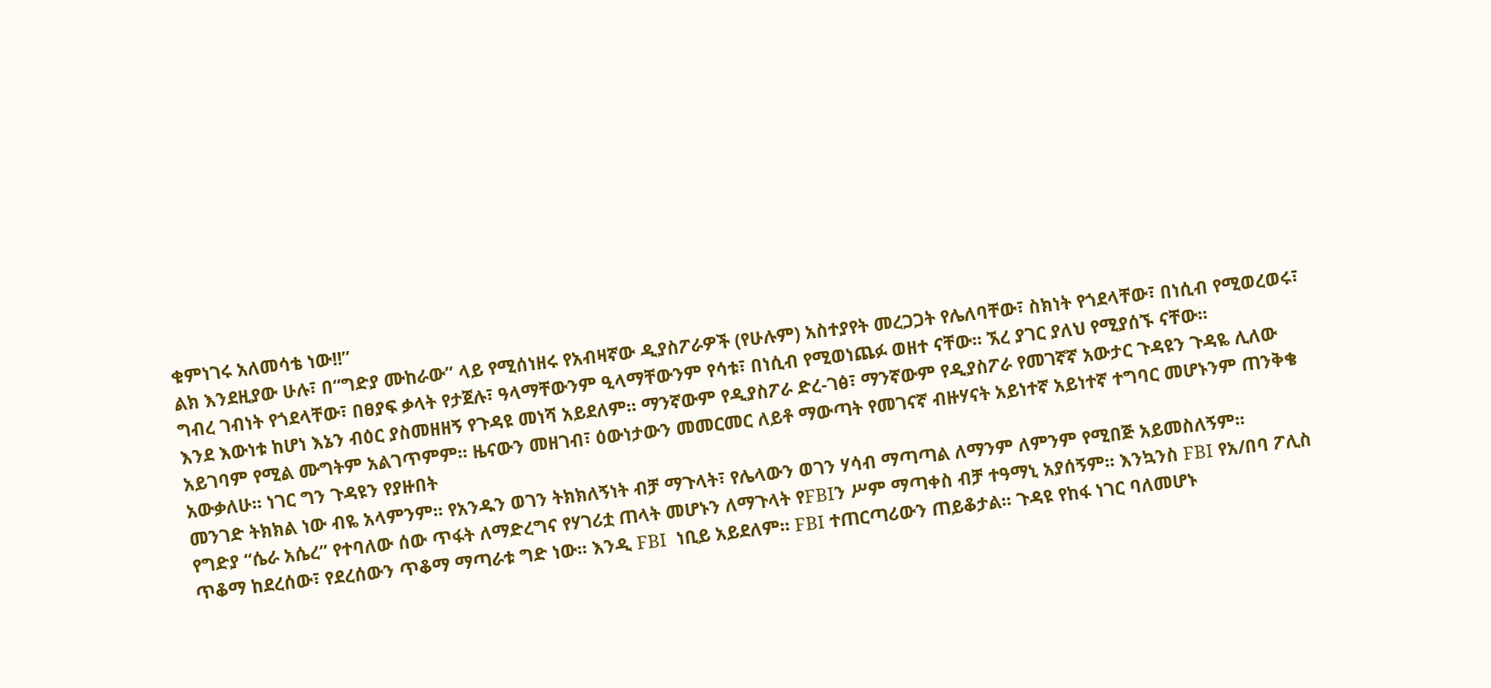ቁምነገሩ አለመሳቴ ነው!!”
ልክ እንደዚያው ሁሉ፣ በ“ግድያ ሙከራው” ላይ የሚሰነዘሩ የአብዛኛው ዲያስፖራዎች (የሁሉም) አስተያየት መረጋጋት የሌለባቸው፣ ስክነት የጎደላቸው፣ በነሲብ የሚወረወሩ፣ ግብረ ገብነት የጎደላቸው፣ በፀያፍ ቃላት የታጀሉ፣ ዓላማቸውንም ዒላማቸውንም የሳቱ፣ በነሲብ የሚወነጨፉ ወዘተ ናቸው፡፡ ኧረ ያገር ያለህ የሚያሰኙ ናቸው፡፡
እንደ እውነቱ ከሆነ እኔን ብዕር ያስመዘዘኝ የጉዳዩ መነሻ አይደለም፡፡ ማንኛውም የዲያስፖራ ድረ-ገፅ፣ ማንኛውም የዲያስፖራ የመገኛኛ አውታር ጉዳዩን ጉዳዬ ሊለው አይገባም የሚል ሙግትም አልገጥምም፡፡ ዜናውን መዘገብ፣ ዕውነታውን መመርመር ለይቶ ማውጣት የመገናኛ ብዙሃናት አይነተኛ አይነተኛ ተግባር መሆኑንም ጠንቅቄ አውቃለሁ፡፡ ነገር ግን ጉዳዩን የያዙበት
መንገድ ትክክል ነው ብዬ አላምንም፡፡ የአንዱን ወገን ትክክለኝነት ብቻ ማጉላት፣ የሌላውን ወገን ሃሳብ ማጣጣል ለማንም ለምንም የሚበጅ አይመስለኝም፡፡
የግድያ “ሴራ አሴረ” የተባለው ሰው ጥፋት ለማድረግና የሃገሪቷ ጠላት መሆኑን ለማጉላት የFBIን ሥም ማጣቀስ ብቻ ተዓማኒ አያሰኝም፡፡ እንኳንስ FBI የአ/በባ ፖሊስ ጥቆማ ከደረሰው፣ የደረሰውን ጥቆማ ማጣራቱ ግድ ነው፡፡ እንዲ FBI  ነቢይ አይደለም፡፡ FBI ተጠርጣሪውን ጠይቆታል፡፡ ጉዳዩ የከፋ ነገር ባለመሆኑ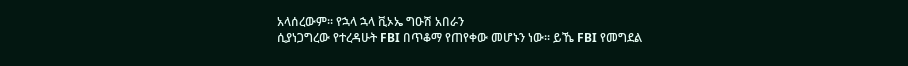አላሰረውም፡፡ የኋላ ኋላ ቪኦኤ ግዑሽ አበራን
ሲያነጋግረው የተረዳሁት FBI በጥቆማ የጠየቀው መሆኑን ነው፡፡ ይኼ FBI የመግደል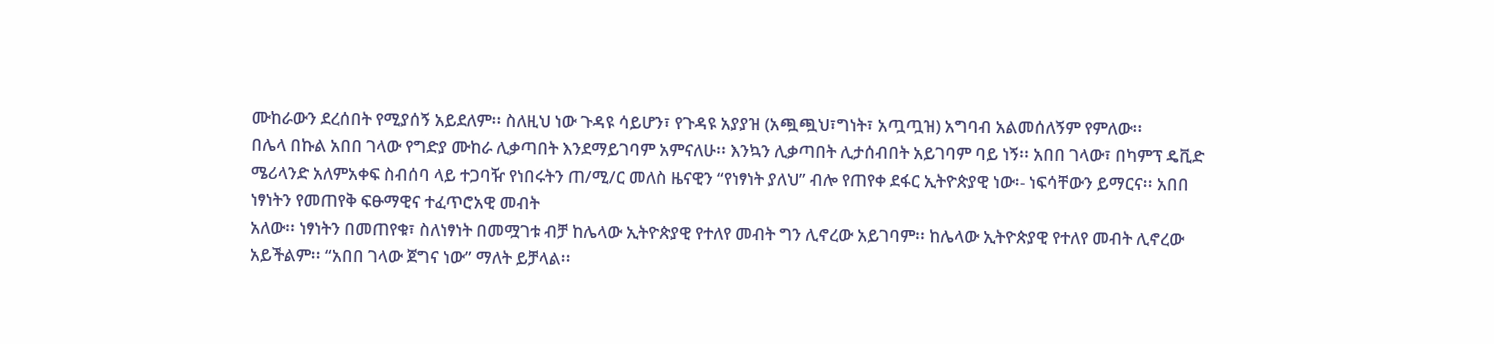ሙከራውን ደረሰበት የሚያሰኝ አይደለም፡፡ ስለዚህ ነው ጉዳዩ ሳይሆን፣ የጉዳዩ አያያዝ (አጯጯህ፣ግነት፣ አጧጧዝ) አግባብ አልመሰለኝም የምለው፡፡
በሌላ በኩል አበበ ገላው የግድያ ሙከራ ሊቃጣበት እንደማይገባም አምናለሁ፡፡ እንኳን ሊቃጣበት ሊታሰብበት አይገባም ባይ ነኝ፡፡ አበበ ገላው፣ በካምፕ ዴቪድ ሜሪላንድ አለምአቀፍ ስብሰባ ላይ ተጋባዥ የነበሩትን ጠ/ሚ/ር መለስ ዜናዊን “የነፃነት ያለህ” ብሎ የጠየቀ ደፋር ኢትዮጵያዊ ነው፡- ነፍሳቸውን ይማርና፡፡ አበበ ነፃነትን የመጠየቅ ፍፁማዊና ተፈጥሮአዊ መብት
አለው፡፡ ነፃነትን በመጠየቁ፣ ስለነፃነት በመሟገቱ ብቻ ከሌላው ኢትዮጵያዊ የተለየ መብት ግን ሊኖረው አይገባም፡፡ ከሌላው ኢትዮጵያዊ የተለየ መብት ሊኖረው አይችልም፡፡ “አበበ ገላው ጀግና ነው” ማለት ይቻላል፡፡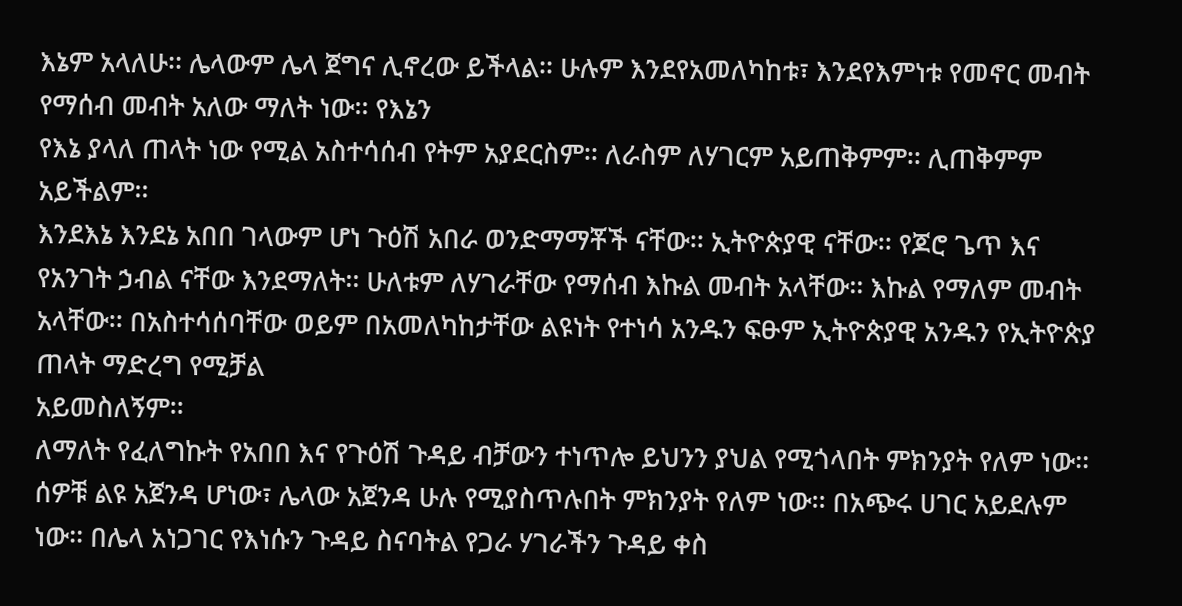እኔም አላለሁ፡፡ ሌላውም ሌላ ጀግና ሊኖረው ይችላል፡፡ ሁሉም እንደየአመለካከቱ፣ እንደየእምነቱ የመኖር መብት የማሰብ መብት አለው ማለት ነው፡፡ የእኔን
የእኔ ያላለ ጠላት ነው የሚል አስተሳሰብ የትም አያደርስም፡፡ ለራስም ለሃገርም አይጠቅምም፡፡ ሊጠቅምም አይችልም፡፡
እንደእኔ እንደኔ አበበ ገላውም ሆነ ጉዕሽ አበራ ወንድማማቾች ናቸው፡፡ ኢትዮጵያዊ ናቸው፡፡ የጆሮ ጌጥ እና የአንገት ኃብል ናቸው እንደማለት፡፡ ሁለቱም ለሃገራቸው የማሰብ እኩል መብት አላቸው፡፡ እኩል የማለም መብት አላቸው፡፡ በአስተሳሰባቸው ወይም በአመለካከታቸው ልዩነት የተነሳ አንዱን ፍፁም ኢትዮጵያዊ አንዱን የኢትዮጵያ ጠላት ማድረግ የሚቻል
አይመስለኝም፡፡
ለማለት የፈለግኩት የአበበ እና የጉዕሽ ጉዳይ ብቻውን ተነጥሎ ይህንን ያህል የሚጎላበት ምክንያት የለም ነው፡፡ ሰዎቹ ልዩ አጀንዳ ሆነው፣ ሌላው አጀንዳ ሁሉ የሚያስጥሉበት ምክንያት የለም ነው፡፡ በአጭሩ ሀገር አይደሉም ነው፡፡ በሌላ አነጋገር የእነሱን ጉዳይ ስናባትል የጋራ ሃገራችን ጉዳይ ቀስ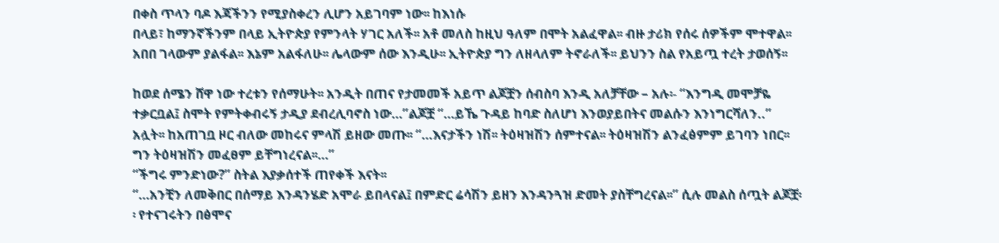በቀስ ጥላን ባዶ እጃችንን የሚያስቀረን ሊሆን አይገባም ነው፡፡ ከእነሱ
በላይ፣ ከማንኛችንም በላይ ኢትዮጵያ የምንላት ሃገር አለች፡፡ አቶ መለስ ከዚህ ዓለም በሞት አልፈዋል፡፡ ብዙ ታሪክ የሰሩ ሰዎችም ሞተዋል፡፡ አበበ ገላውም ያልፋል፡፡ እኔም አልፋለሁ፡፡ ሌላውም ሰው እንዲሁ፡፡ ኢትዮጵያ ግን ለዘላለም ትኖራለች፡፡ ይህንን ስል የአይጧ ተረት ታወሰኝ፡፡

ከወደ ሰሜን ሸዋ ነው ተረቱን የሰማሁት፡፡ አንዲት በጠና የታመመች አይጥ ልጆቿን ሰብስባ እንዲ አለቻቸው – አሉ፡- “እንግዲ መሞቻዬ ተቃርቧል፤ ስሞት የምትቀብሩኝ ታዲያ ደብረሊባኖስ ነው…”ልጆቿ “…ይኼ ጉዳይ ከባድ ስለሆነ እንወያይበትና መልሱን እንነግርሻለን..” አሏት፡፡ ከአጠገቧ ዞር ብለው መከሩና ምላሽ ይዘው መጡ፡፡ “…እናታችን ነሽ፡፡ ትዕዛዝሽን ሰምተናል፡፡ ትዕዛዝሽን ልንፈፅምም ይገባን ነበር፡፡ ግን ትዕዛዝሽን መፈፀም ይቸግነረናል፡፡…”
“ችግሩ ምንድነው?” ስትል እያቃሰተች ጠየቀች እናት፡፡
“…አንቺን ለመቅበር በሰማይ እንዳንሄድ አሞራ ይበላናል፤ በምድር ሬሳሽን ይዘን እንዳንጓዝ ድመት ያስቸግረናል፡፡” ሲሉ መልስ ሰጧት ልጆቿ፡፡ የተናገሩትን በፅሞና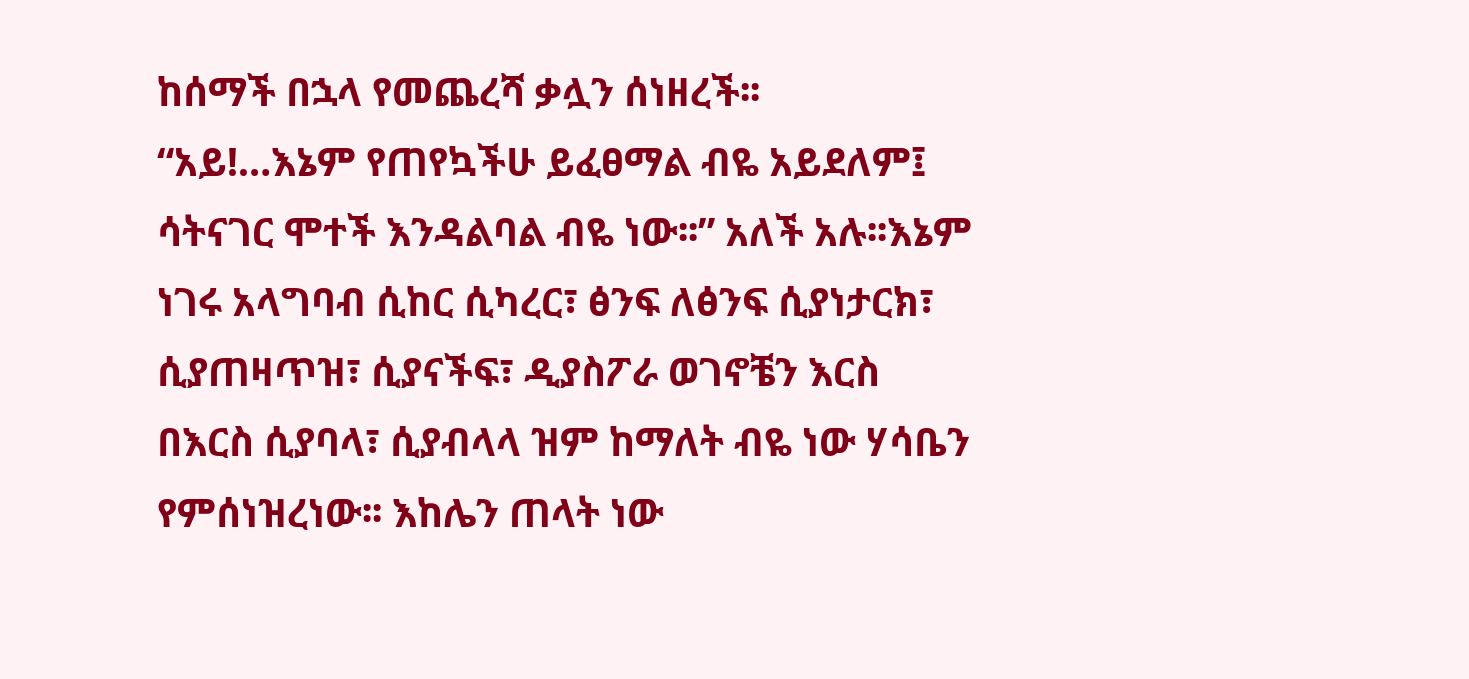ከሰማች በኋላ የመጨረሻ ቃሏን ሰነዘረች፡፡
“አይ!…እኔም የጠየኳችሁ ይፈፀማል ብዬ አይደለም፤ ሳትናገር ሞተች እንዳልባል ብዬ ነው፡፡” አለች አሉ፡፡እኔም ነገሩ አላግባብ ሲከር ሲካረር፣ ፅንፍ ለፅንፍ ሲያነታርክ፣ ሲያጠዛጥዝ፣ ሲያናችፍ፣ ዲያስፖራ ወገኖቼን እርስ በእርስ ሲያባላ፣ ሲያብላላ ዝም ከማለት ብዬ ነው ሃሳቤን የምሰነዝረነው፡፡ እከሌን ጠላት ነው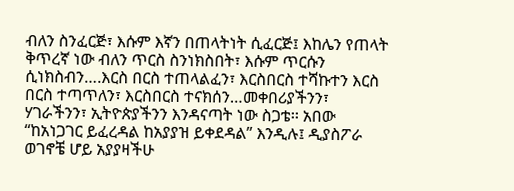ብለን ስንፈርጅ፣ እሱም እኛን በጠላትነት ሲፈርጅ፤ እከሌን የጠላት ቅጥረኛ ነው ብለን ጥርስ ስንነክስበት፣ እሱም ጥርሱን ሲነክስብን….እርስ በርስ ተጠላልፈን፣ እርስበርስ ተሻኩተን እርስ በርስ ተጣጥለን፣ እርስበርስ ተናክሰን…መቀበሪያችንን፣ ሃገራችንን፣ ኢትዮጵያችንን እንዳናጣት ነው ስጋቴ፡፡ አበው “ከአነጋገር ይፈረዳል ከአያያዝ ይቀደዳል” እንዲሉ፤ ዲያስፖራ ወገኖቼ ሆይ አያያዛችሁ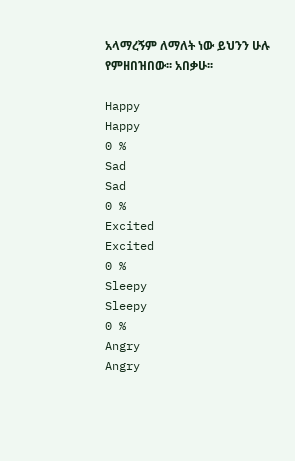አላማረኝም ለማለት ነው ይህንን ሁሉ የምዘበዝበው፡፡ አበቃሁ፡፡

Happy
Happy
0 %
Sad
Sad
0 %
Excited
Excited
0 %
Sleepy
Sleepy
0 %
Angry
Angry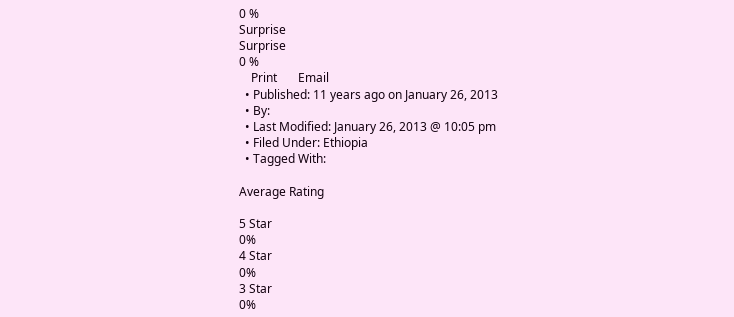0 %
Surprise
Surprise
0 %
    Print       Email
  • Published: 11 years ago on January 26, 2013
  • By:
  • Last Modified: January 26, 2013 @ 10:05 pm
  • Filed Under: Ethiopia
  • Tagged With:

Average Rating

5 Star
0%
4 Star
0%
3 Star
0%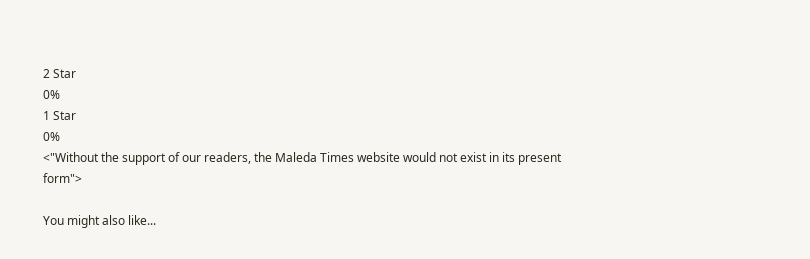2 Star
0%
1 Star
0%
<"Without the support of our readers, the Maleda Times website would not exist in its present form">

You might also like...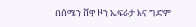በሰሜን ሸዋ ዞን ኤፍራታ እና ግድም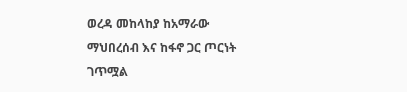ወረዳ መከላከያ ከአማራው ማህበረሰብ እና ከፋኖ ጋር ጦርነት ገጥሟል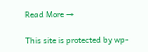Read More →

This site is protected by wp-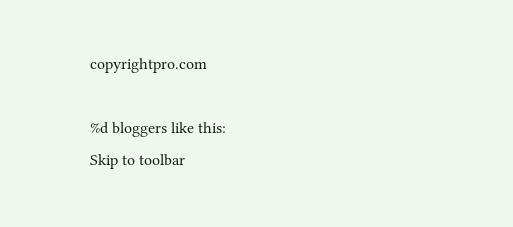copyrightpro.com

%d bloggers like this:
Skip to toolbar